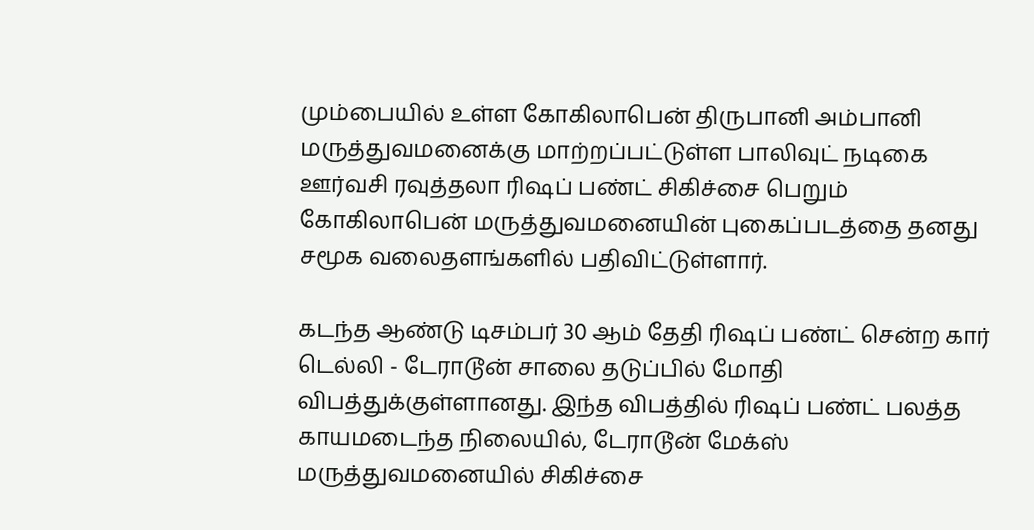மும்பையில் உள்ள கோகிலாபென் திருபானி அம்பானி மருத்துவமனைக்கு மாற்றப்பட்டுள்ள பாலிவுட் நடிகை ஊர்வசி ரவுத்தலா ரிஷப் பண்ட் சிகிச்சை பெறும் கோகிலாபென் மருத்துவமனையின் புகைப்படத்தை தனது சமூக வலைதளங்களில் பதிவிட்டுள்ளார்.

கடந்த ஆண்டு டிசம்பர் 30 ஆம் தேதி ரிஷப் பண்ட் சென்ற கார் டெல்லி - டேராடூன் சாலை தடுப்பில் மோதி விபத்துக்குள்ளானது. இந்த விபத்தில் ரிஷப் பண்ட் பலத்த காயமடைந்த நிலையில், டேராடூன் மேக்ஸ் மருத்துவமனையில் சிகிச்சை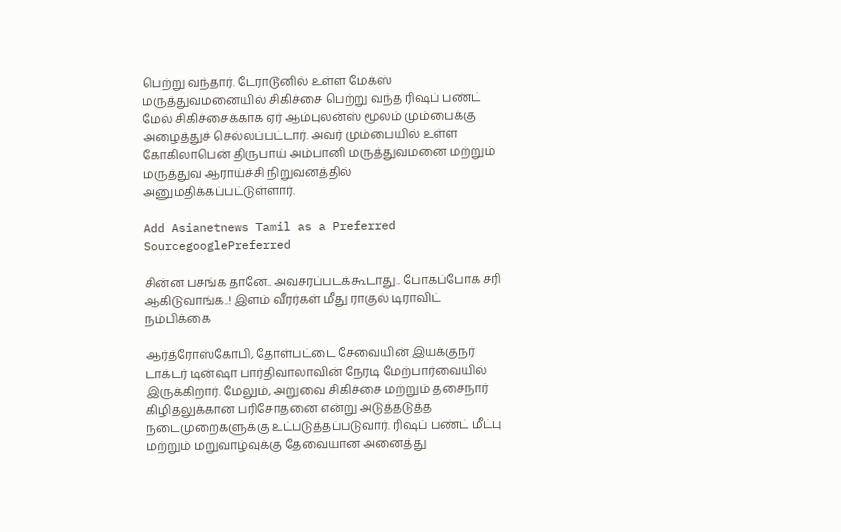பெற்று வந்தார். டேராடூனில் உள்ள மேக்ஸ் மருத்துவமனையில் சிகிச்சை பெற்று வந்த ரிஷப் பண்ட் மேல் சிகிச்சைக்காக ஏர் ஆம்புலன்ஸ் மூலம் மும்பைக்கு அழைத்துச் செல்லப்பட்டார். அவர் மும்பையில் உள்ள கோகிலாபென் திருபாய் அம்பானி மருத்துவமனை மற்றும் மருத்துவ ஆராய்ச்சி நிறுவனத்தில் அனுமதிக்கப்பட்டுள்ளார்.

Add Asianetnews Tamil as a Preferred SourcegooglePreferred

சின்ன பசங்க தானே.. அவசரப்படக்கூடாது.. போகப்போக சரி ஆகிடுவாங்க..! இளம் வீரர்கள் மீது ராகுல் டிராவிட் நம்பிக்கை

ஆர்த்ரோஸ்கோபி, தோள்பட்டை சேவையின் இயக்குநர் டாக்டர் டின்ஷா பார்திவாலாவின் நேரடி மேற்பார்வையில் இருக்கிறார். மேலும், அறுவை சிகிச்சை மற்றும் தசைநார் கிழிதலுக்கான பரிசோதனை என்று அடுத்தடுத்த நடைமுறைகளுக்கு உட்படுத்தப்படுவார். ரிஷப் பண்ட் மீட்பு மற்றும் மறுவாழ்வுக்கு தேவையான அனைத்து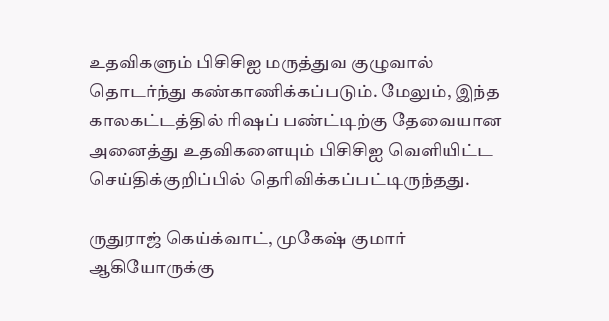உதவிகளும் பிசிசிஐ மருத்துவ குழுவால் தொடர்ந்து கண்காணிக்கப்படும். மேலும், இந்த காலகட்டத்தில் ரிஷப் பண்ட்டிற்கு தேவையான அனைத்து உதவிகளையும் பிசிசிஐ வெளியிட்ட செய்திக்குறிப்பில் தெரிவிக்கப்பட்டிருந்தது.

ருதுராஜ் கெய்க்வாட், முகேஷ் குமார் ஆகியோருக்கு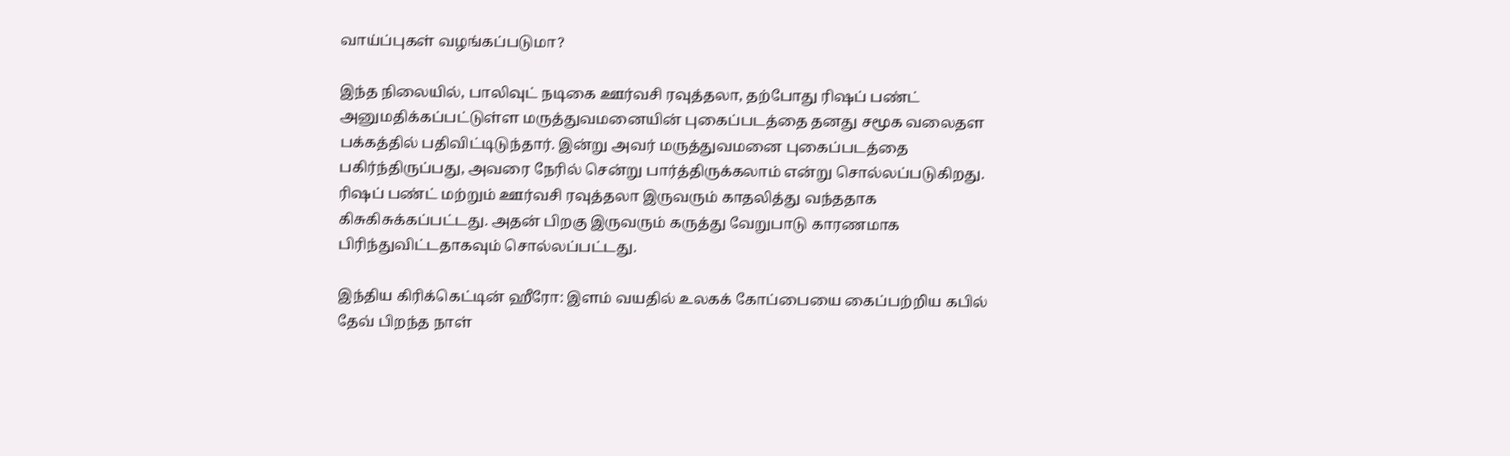வாய்ப்புகள் வழங்கப்படுமா?

இந்த நிலையில், பாலிவுட் நடிகை ஊர்வசி ரவுத்தலா, தற்போது ரிஷப் பண்ட் அனுமதிக்கப்பட்டுள்ள மருத்துவமனையின் புகைப்படத்தை தனது சமூக வலைதள பக்கத்தில் பதிவிட்டிடுந்தார். இன்று அவர் மருத்துவமனை புகைப்படத்தை பகிர்ந்திருப்பது, அவரை நேரில் சென்று பார்த்திருக்கலாம் என்று சொல்லப்படுகிறது. ரிஷப் பண்ட் மற்றும் ஊர்வசி ரவுத்தலா இருவரும் காதலித்து வந்ததாக கிசுகிசுக்கப்பட்டது. அதன் பிறகு இருவரும் கருத்து வேறுபாடு காரணமாக பிரிந்துவிட்டதாகவும் சொல்லப்பட்டது.

இந்திய கிரிக்கெட்டின் ஹீரோ: இளம் வயதில் உலகக் கோப்பையை கைப்பற்றிய கபில் தேவ் பிறந்த நாள்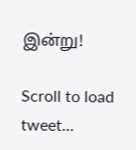இன்று!

Scroll to load tweet…